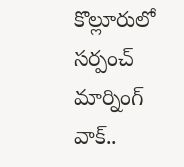కొల్లూరులో సర్పంచ్ మార్నింగ్ వాక్..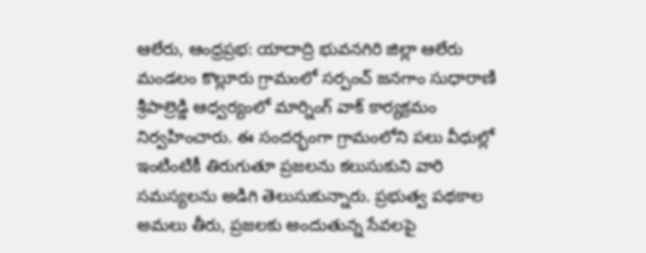ఆలేరు, ఆంధ్రప్రభ: యాదాద్రి భువనగిరి జిల్లా ఆలేరు మండలం కొల్లూరు గ్రామంలో సర్పంచ్ జనగాం సుధారాణి శ్రీపాల్రెడ్డి ఆధ్వర్యంలో మార్నింగ్ వాక్ కార్యక్రమం నిర్వహించారు. ఈ సందర్భంగా గ్రామంలోని పలు వీధుల్లో ఇంటింటికీ తిరుగుతూ ప్రజలను కలుసుకుని వారి సమస్యలను అడిగి తెలుసుకున్నారు. ప్రభుత్వ పథకాల అమలు తీరు, ప్రజలకు అందుతున్న సేవలపై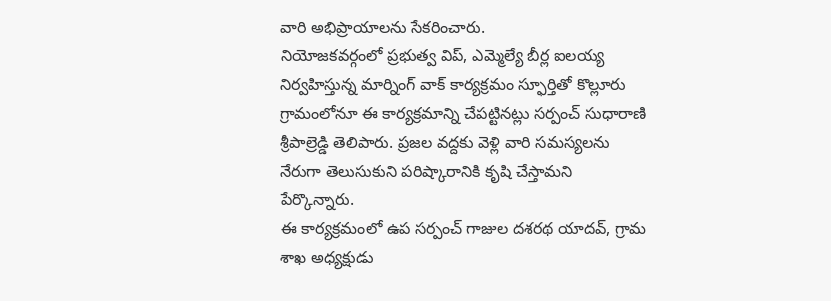వారి అభిప్రాయాలను సేకరించారు.
నియోజకవర్గంలో ప్రభుత్వ విప్, ఎమ్మెల్యే బీర్ల ఐలయ్య నిర్వహిస్తున్న మార్నింగ్ వాక్ కార్యక్రమం స్ఫూర్తితో కొల్లూరు గ్రామంలోనూ ఈ కార్యక్రమాన్ని చేపట్టినట్లు సర్పంచ్ సుధారాణి శ్రీపాల్రెడ్డి తెలిపారు. ప్రజల వద్దకు వెళ్లి వారి సమస్యలను నేరుగా తెలుసుకుని పరిష్కారానికి కృషి చేస్తామని పేర్కొన్నారు.
ఈ కార్యక్రమంలో ఉప సర్పంచ్ గాజుల దశరథ యాదవ్, గ్రామ శాఖ అధ్యక్షుడు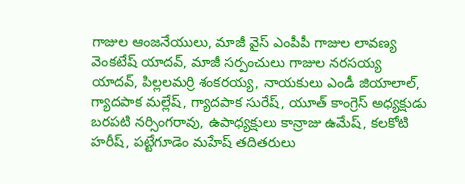గాజుల ఆంజనేయులు, మాజీ వైస్ ఎంపీపీ గాజుల లావణ్య వెంకటేష్ యాదవ్, మాజీ సర్పంచులు గాజుల నరసయ్య యాదవ్, పిల్లలమర్రి శంకరయ్య, నాయకులు ఎండీ జియాలాల్, గ్యాదపాక మల్లేష్, గ్యాదపాక సురేష్, యూత్ కాంగ్రెస్ అధ్యక్షుడు బరపటి నర్సింగరావు, ఉపాధ్యక్షులు కాన్రాజు ఉమేష్, కలకోటి హరీష్, పట్టేగూడెం మహేష్ తదితరులు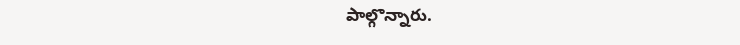పాల్గొన్నారు.